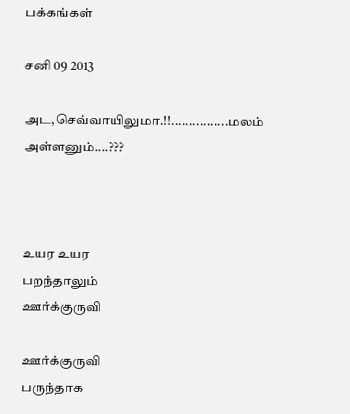பக்கங்கள்

சனி 09 2013

அட,செவ்வாயிலுமா.!!................மலம் அள்ளனும்....???



உயர உயர
பறந்தாலும்
ஊர்க்குருவி

ஊர்க்குருவி
பருந்தாக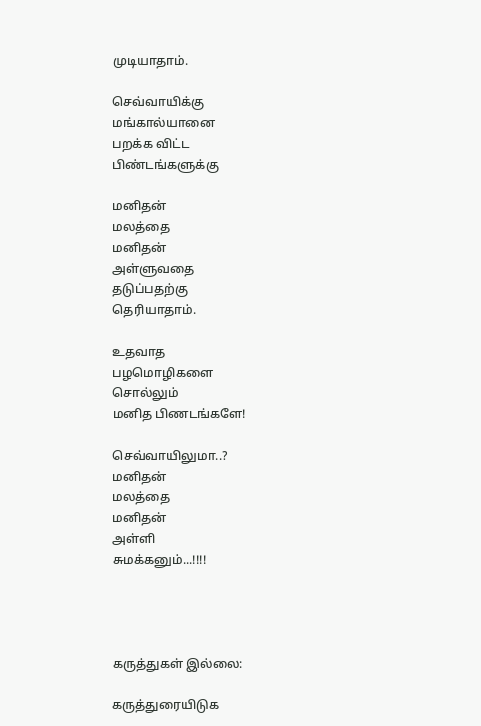முடியாதாம்.

செவ்வாயிக்கு
மங்கால்யானை
பறக்க விட்ட
பிண்டங்களுக்கு

மனிதன்
மலத்தை
மனிதன்
அள்ளுவதை
தடுப்பதற்கு
தெரியாதாம்.

உதவாத
பழமொழிகளை
சொல்லும்
மனித பிணடங்களே!

செவ்வாயிலுமா..?
மனிதன்
மலத்தை
மனிதன்
அள்ளி
சுமக்கனும்...!!!!




கருத்துகள் இல்லை:

கருத்துரையிடுக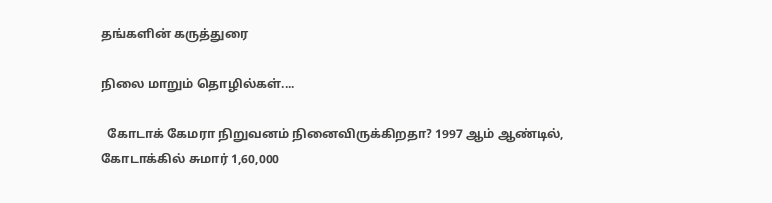தங்களின் கருத்துரை

நிலை மாறும் தொழில்கள்....

  கோடாக் கேமரா நிறுவனம் நினைவிருக்கிறதா? 1997 ஆம் ஆண்டில், கோடாக்கில் சுமார் 1,60,000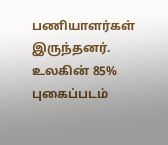பணியாளர்கள் இருந்தனர். உலகின் 85% புகைப்படம்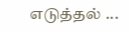எடுத்தல் ...